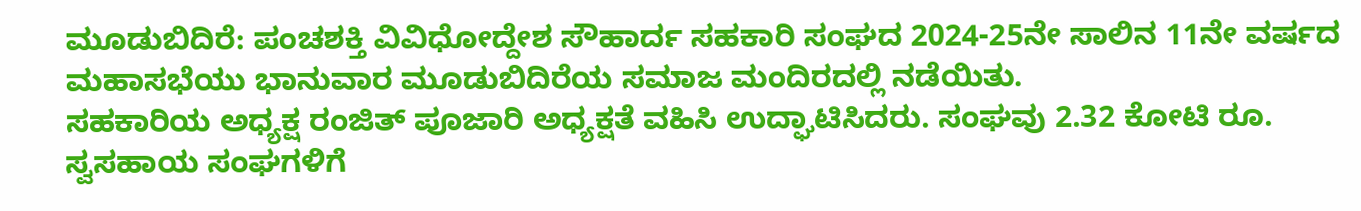ಮೂಡುಬಿದಿರೆ: ಪಂಚಶಕ್ತಿ ವಿವಿಧೋದ್ದೇಶ ಸೌಹಾರ್ದ ಸಹಕಾರಿ ಸಂಘದ 2024-25ನೇ ಸಾಲಿನ 11ನೇ ವರ್ಷದ ಮಹಾಸಭೆಯು ಭಾನುವಾರ ಮೂಡುಬಿದಿರೆಯ ಸಮಾಜ ಮಂದಿರದಲ್ಲಿ ನಡೆಯಿತು.
ಸಹಕಾರಿಯ ಅಧ್ಯಕ್ಷ ರಂಜಿತ್ ಪೂಜಾರಿ ಅಧ್ಯಕ್ಷತೆ ವಹಿಸಿ ಉದ್ಘಾಟಿಸಿದರು. ಸಂಘವು 2.32 ಕೋಟಿ ರೂ. ಸ್ವಸಹಾಯ ಸಂಘಗಳಿಗೆ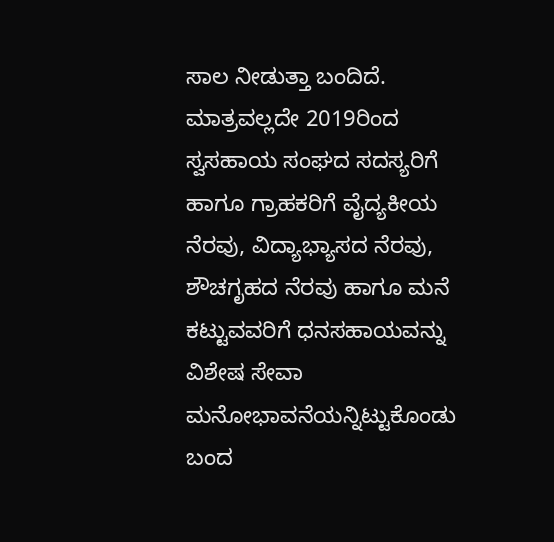ಸಾಲ ನೀಡುತ್ತಾ ಬಂದಿದೆ. ಮಾತ್ರವಲ್ಲದೇ 2019ರಿಂದ ಸ್ವಸಹಾಯ ಸಂಘದ ಸದಸ್ಯರಿಗೆ ಹಾಗೂ ಗ್ರಾಹಕರಿಗೆ ವೈದ್ಯಕೀಯ ನೆರವು, ವಿದ್ಯಾಭ್ಯಾಸದ ನೆರವು, ಶೌಚಗೃಹದ ನೆರವು ಹಾಗೂ ಮನೆ ಕಟ್ಟುವವರಿಗೆ ಧನಸಹಾಯವನ್ನು ವಿಶೇಷ ಸೇವಾ ಮನೋಭಾವನೆಯನ್ನಿಟ್ಟುಕೊಂಡು ಬಂದ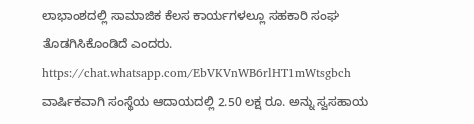ಲಾಭಾಂಶದಲ್ಲಿ ಸಾಮಾಜಿಕ ಕೆಲಸ ಕಾರ್ಯಗಳಲ್ಲೂ ಸಹಕಾರಿ ಸಂಘ ತೊಡಗಿಸಿಕೊಂಡಿದೆ ಎಂದರು.
https://chat.whatsapp.com/EbVKVnWB6rlHT1mWtsgbch
ವಾರ್ಷಿಕವಾಗಿ ಸಂಸ್ಥೆಯ ಆದಾಯದಲ್ಲಿ 2.50 ಲಕ್ಷ ರೂ. ಅನ್ನು ಸ್ವಸಹಾಯ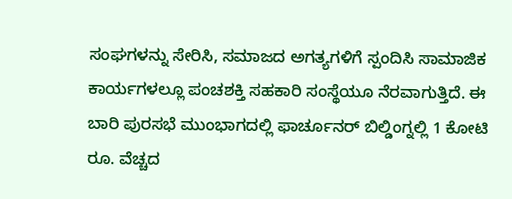ಸಂಘಗಳನ್ನು ಸೇರಿಸಿ, ಸಮಾಜದ ಅಗತ್ಯಗಳಿಗೆ ಸ್ಪಂದಿಸಿ ಸಾಮಾಜಿಕ ಕಾರ್ಯಗಳಲ್ಲೂ ಪಂಚಶಕ್ತಿ ಸಹಕಾರಿ ಸಂಸ್ಥೆಯೂ ನೆರವಾಗುತ್ತಿದೆ. ಈ ಬಾರಿ ಪುರಸಭೆ ಮುಂಭಾಗದಲ್ಲಿ ಫಾರ್ಚೂನರ್ ಬಿಲ್ಡಿಂಗ್ನಲ್ಲಿ 1 ಕೋಟಿ ರೂ. ವೆಚ್ಚದ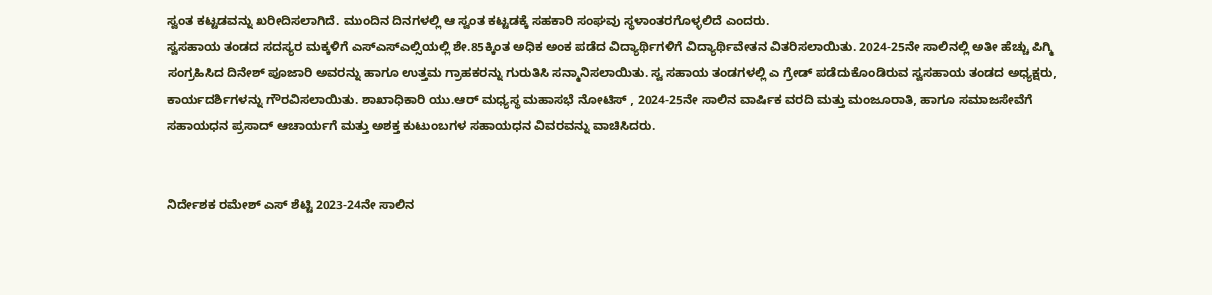ಸ್ವಂತ ಕಟ್ಟಡವನ್ನು ಖರೀದಿಸಲಾಗಿದೆ. ಮುಂದಿನ ದಿನಗಳಲ್ಲಿ ಆ ಸ್ವಂತ ಕಟ್ಟಡಕ್ಕೆ ಸಹಕಾರಿ ಸಂಘವು ಸ್ಥಳಾಂತರಗೊಳ್ಳಲಿದೆ ಎಂದರು.
ಸ್ವಸಹಾಯ ತಂಡದ ಸದಸ್ಯರ ಮಕ್ಕಳಿಗೆ ಎಸ್ಎಸ್ಎಲ್ಸಿಯಲ್ಲಿ ಶೇ.85ಕ್ಕಿಂತ ಅಧಿಕ ಅಂಕ ಪಡೆದ ವಿದ್ಯಾರ್ಥಿಗಳಿಗೆ ವಿದ್ಯಾರ್ಥಿವೇತನ ವಿತರಿಸಲಾಯಿತು. 2024-25ನೇ ಸಾಲಿನಲ್ಲಿ ಅತೀ ಹೆಚ್ಚು ಪಿಗ್ಮಿ ಸಂಗ್ರಹಿಸಿದ ದಿನೇಶ್ ಪೂಜಾರಿ ಅವರನ್ನು ಹಾಗೂ ಉತ್ತಮ ಗ್ರಾಹಕರನ್ನು ಗುರುತಿಸಿ ಸನ್ಮಾನಿಸಲಾಯಿತು. ಸ್ವ ಸಹಾಯ ತಂಡಗಳಲ್ಲಿ ಎ ಗ್ರೇಡ್ ಪಡೆದುಕೊಂಡಿರುವ ಸ್ವಸಹಾಯ ತಂಡದ ಅಧ್ಯಕ್ಷರು, ಕಾರ್ಯದರ್ಶಿಗಳನ್ನು ಗೌರವಿಸಲಾಯಿತು. ಶಾಖಾಧಿಕಾರಿ ಯು.ಆರ್ ಮಧ್ಯಸ್ಥ ಮಹಾಸಭೆ ನೋಟಿಸ್ , 2024-25ನೇ ಸಾಲಿನ ವಾರ್ಷಿಕ ವರದಿ ಮತ್ತು ಮಂಜೂರಾತಿ, ಹಾಗೂ ಸಮಾಜಸೇವೆಗೆ ಸಹಾಯಧನ ಪ್ರಸಾದ್ ಆಚಾರ್ಯಗೆ ಮತ್ತು ಅಶಕ್ತ ಕುಟುಂಬಗಳ ಸಹಾಯಧನ ವಿವರವನ್ನು ವಾಚಿಸಿದರು.


ನಿರ್ದೇಶಕ ರಮೇಶ್ ಎಸ್ ಶೆಟ್ಟಿ 2023-24ನೇ ಸಾಲಿನ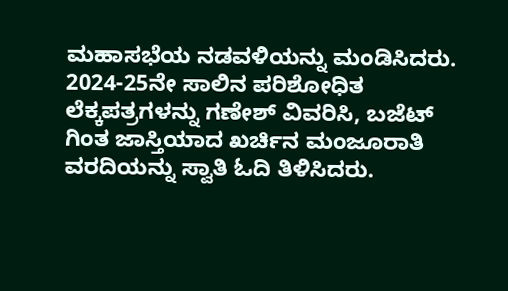ಮಹಾಸಭೆಯ ನಡವಳಿಯನ್ನು ಮಂಡಿಸಿದರು.
2024-25ನೇ ಸಾಲಿನ ಪರಿಶೋಧಿತ ಲೆಕ್ಕಪತ್ರಗಳನ್ನು ಗಣೇಶ್ ವಿವರಿಸಿ, ಬಜೆಟ್ ಗಿಂತ ಜಾಸ್ತಿಯಾದ ಖರ್ಚಿನ ಮಂಜೂರಾತಿ ವರದಿಯನ್ನು ಸ್ವಾತಿ ಓದಿ ತಿಳಿಸಿದರು.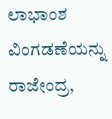ಲಾಭಾಂಶ ವಿಂಗಡಣೆಯನ್ನು ರಾಜೇಂದ್ರ,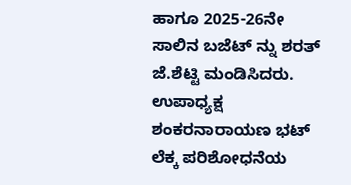ಹಾಗೂ 2025-26ನೇ ಸಾಲಿನ ಬಜೆಟ್ ನ್ನು ಶರತ್ ಜೆ.ಶೆಟ್ಟಿ ಮಂಡಿಸಿದರು. ಉಪಾಧ್ಯಕ್ಷ ಶಂಕರನಾರಾಯಣ ಭಟ್ ಲೆಕ್ಕ ಪರಿಶೋಧನೆಯ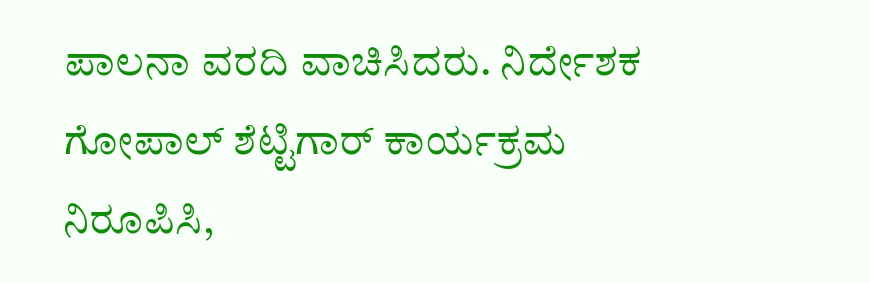ಪಾಲನಾ ವರದಿ ವಾಚಿಸಿದರು. ನಿರ್ದೇಶಕ ಗೋಪಾಲ್ ಶೆಟ್ಟಿಗಾರ್ ಕಾರ್ಯಕ್ರಮ ನಿರೂಪಿಸಿ,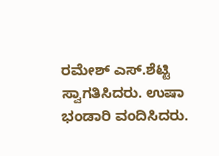ರಮೇಶ್ ಎಸ್.ಶೆಟ್ಟಿ ಸ್ವಾಗತಿಸಿದರು. ಉಷಾ ಭಂಡಾರಿ ವಂದಿಸಿದರು.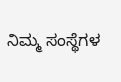ನಿಮ್ಮ ಸಂಸ್ಥೆಗಳ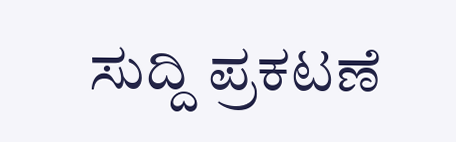ಸುದ್ದಿ ಪ್ರಕಟಣೆ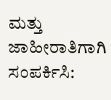ಮತ್ತು ಜಾಹೀರಾತಿಗಾಗಿ ಸಂಪರ್ಕಿಸಿ: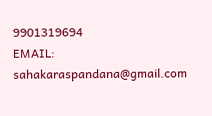9901319694
EMAIL: sahakaraspandana@gmail.com